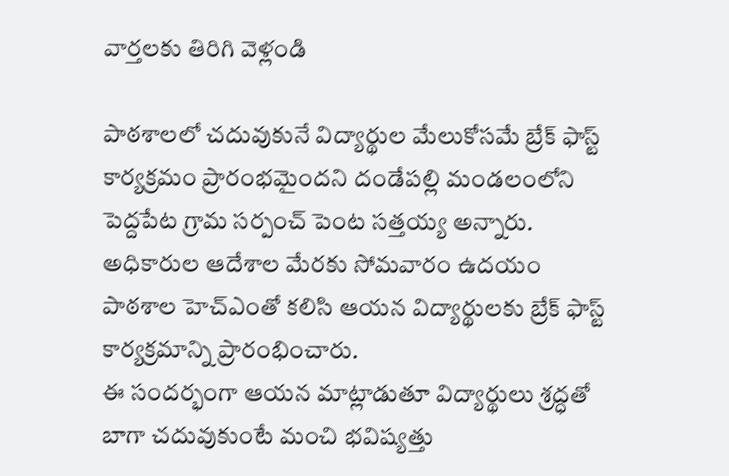వార్తలకు తిరిగి వెళ్లండి

పాఠశాలలో చదువుకునే విద్యార్థుల మేలుకోసమే బ్రేక్ ఫాస్ట్ కార్యక్రమం ప్రారంభమైందని దండేపల్లి మండలంలోని పెద్దపేట గ్రామ సర్పంచ్ పెంట సత్తయ్య అన్నారు. అధికారుల ఆదేశాల మేరకు సోమవారం ఉదయం పాఠశాల హెచ్ఎంతో కలిసి ఆయన విద్యార్థులకు బ్రేక్ ఫాస్ట్ కార్యక్రమాన్ని ప్రారంభించారు.
ఈ సందర్భంగా ఆయన మాట్లాడుతూ విద్యార్థులు శ్రద్ధతో బాగా చదువుకుంటే మంచి భవిష్యత్తు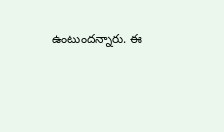ఉంటుందన్నారు. ఈ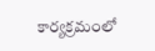కార్యక్రమంలో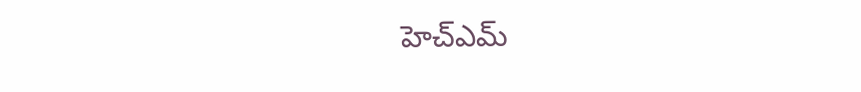హెచ్ఎమ్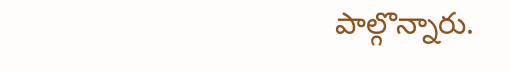పాల్గొన్నారు.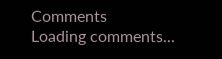Comments
Loading comments...